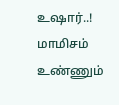உஷார்..! மாமிசம் உண்ணும்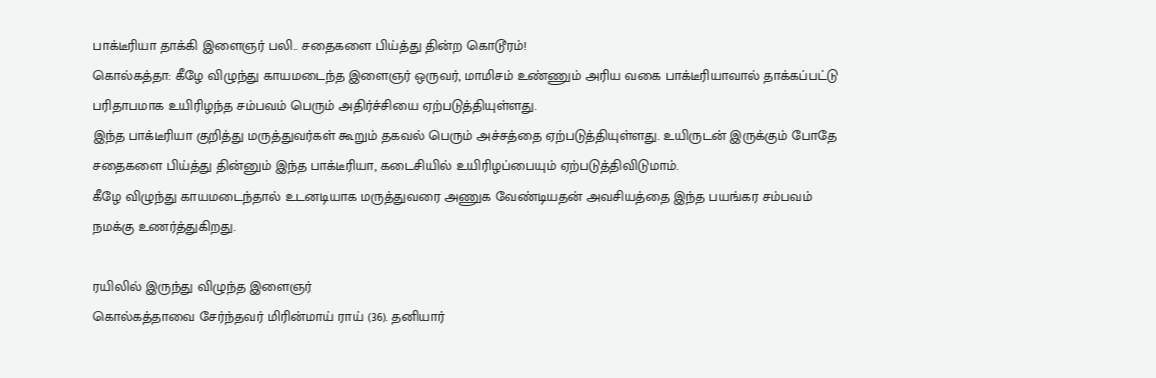பாக்டீரியா தாக்கி இளைஞர் பலி.. சதைகளை பிய்த்து தின்ற கொடூரம்!
கொல்கத்தா: கீழே விழுந்து காயமடைந்த இளைஞர் ஒருவர், மாமிசம் உண்ணும் அரிய வகை பாக்டீரியாவால் தாக்கப்பட்டு பரிதாபமாக உயிரிழந்த சம்பவம் பெரும் அதிர்ச்சியை ஏற்படுத்தியுள்ளது.
இந்த பாக்டீரியா குறித்து மருத்துவர்கள் கூறும் தகவல் பெரும் அச்சத்தை ஏற்படுத்தியுள்ளது. உயிருடன் இருக்கும் போதே சதைகளை பிய்த்து தின்னும் இந்த பாக்டீரியா, கடைசியில் உயிரிழப்பையும் ஏற்படுத்திவிடுமாம்.
கீழே விழுந்து காயமடைந்தால் உடனடியாக மருத்துவரை அணுக வேண்டியதன் அவசியத்தை இந்த பயங்கர சம்பவம் நமக்கு உணர்த்துகிறது.

ரயிலில் இருந்து விழுந்த இளைஞர்
கொல்கத்தாவை சேர்ந்தவர் மிரின்மாய் ராய் (36). தனியார்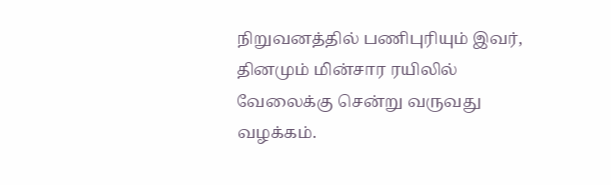நிறுவனத்தில் பணிபுரியும் இவர், தினமும் மின்சார ரயிலில் வேலைக்கு சென்று வருவது வழக்கம்.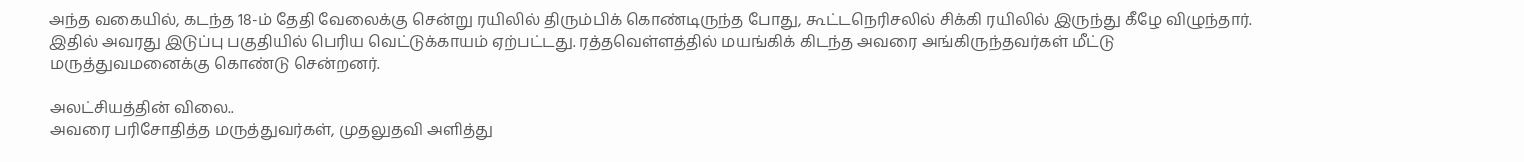அந்த வகையில், கடந்த 18-ம் தேதி வேலைக்கு சென்று ரயிலில் திரும்பிக் கொண்டிருந்த போது, கூட்டநெரிசலில் சிக்கி ரயிலில் இருந்து கீழே விழுந்தார். இதில் அவரது இடுப்பு பகுதியில் பெரிய வெட்டுக்காயம் ஏற்பட்டது. ரத்தவெள்ளத்தில் மயங்கிக் கிடந்த அவரை அங்கிருந்தவர்கள் மீட்டு மருத்துவமனைக்கு கொண்டு சென்றனர்.

அலட்சியத்தின் விலை..
அவரை பரிசோதித்த மருத்துவர்கள், முதலுதவி அளித்து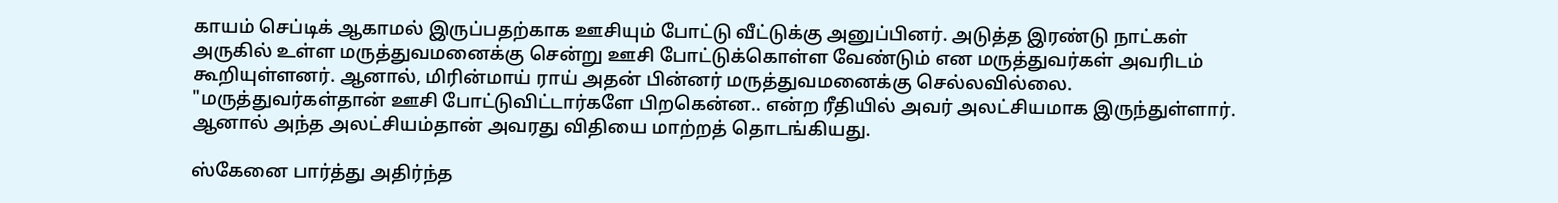காயம் செப்டிக் ஆகாமல் இருப்பதற்காக ஊசியும் போட்டு வீட்டுக்கு அனுப்பினர். அடுத்த இரண்டு நாட்கள் அருகில் உள்ள மருத்துவமனைக்கு சென்று ஊசி போட்டுக்கொள்ள வேண்டும் என மருத்துவர்கள் அவரிடம் கூறியுள்ளனர். ஆனால், மிரின்மாய் ராய் அதன் பின்னர் மருத்துவமனைக்கு செல்லவில்லை. "மருத்துவர்கள்தான் ஊசி போட்டுவிட்டார்களே பிறகென்ன.. என்ற ரீதியில் அவர் அலட்சியமாக இருந்துள்ளார். ஆனால் அந்த அலட்சியம்தான் அவரது விதியை மாற்றத் தொடங்கியது.

ஸ்கேனை பார்த்து அதிர்ந்த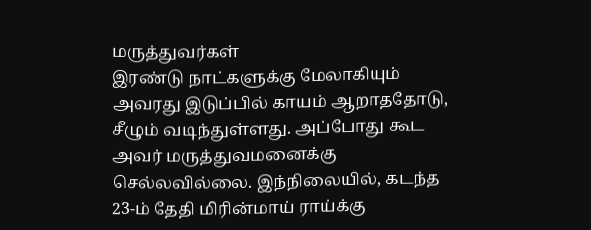மருத்துவர்கள்
இரண்டு நாட்களுக்கு மேலாகியும் அவரது இடுப்பில் காயம் ஆறாததோடு, சீழும் வடிந்துள்ளது. அப்போது கூட அவர் மருத்துவமனைக்கு செல்லவில்லை. இந்நிலையில், கடந்த 23-ம் தேதி மிரின்மாய் ராய்க்கு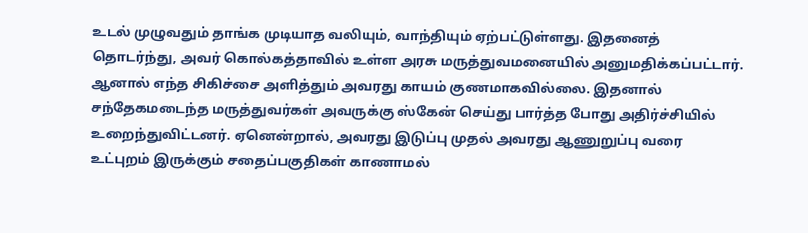உடல் முழுவதும் தாங்க முடியாத வலியும், வாந்தியும் ஏற்பட்டுள்ளது. இதனைத் தொடர்ந்து, அவர் கொல்கத்தாவில் உள்ள அரசு மருத்துவமனையில் அனுமதிக்கப்பட்டார். ஆனால் எந்த சிகிச்சை அளித்தும் அவரது காயம் குணமாகவில்லை. இதனால் சந்தேகமடைந்த மருத்துவர்கள் அவருக்கு ஸ்கேன் செய்து பார்த்த போது அதிர்ச்சியில் உறைந்துவிட்டனர். ஏனென்றால், அவரது இடுப்பு முதல் அவரது ஆணுறுப்பு வரை உட்புறம் இருக்கும் சதைப்பகுதிகள் காணாமல்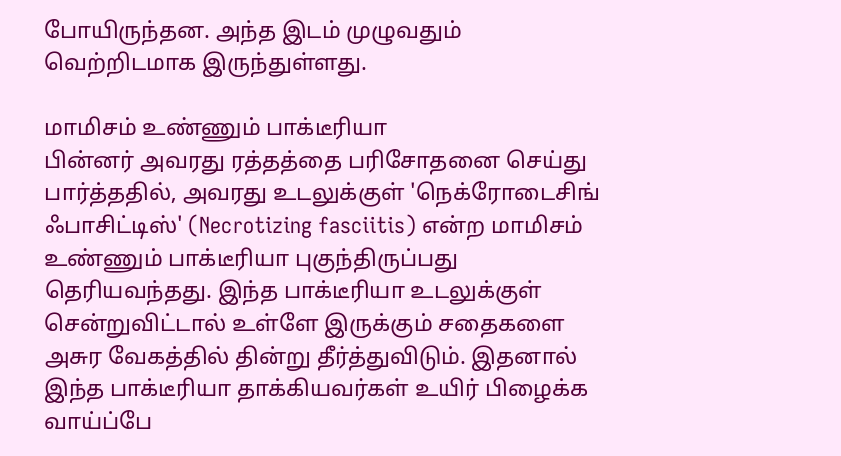போயிருந்தன. அந்த இடம் முழுவதும் வெற்றிடமாக இருந்துள்ளது.

மாமிசம் உண்ணும் பாக்டீரியா
பின்னர் அவரது ரத்தத்தை பரிசோதனை செய்து பார்த்ததில், அவரது உடலுக்குள் 'நெக்ரோடைசிங் ஃபாசிட்டிஸ்' (Necrotizing fasciitis) என்ற மாமிசம் உண்ணும் பாக்டீரியா புகுந்திருப்பது தெரியவந்தது. இந்த பாக்டீரியா உடலுக்குள் சென்றுவிட்டால் உள்ளே இருக்கும் சதைகளை அசுர வேகத்தில் தின்று தீர்த்துவிடும். இதனால் இந்த பாக்டீரியா தாக்கியவர்கள் உயிர் பிழைக்க வாய்ப்பே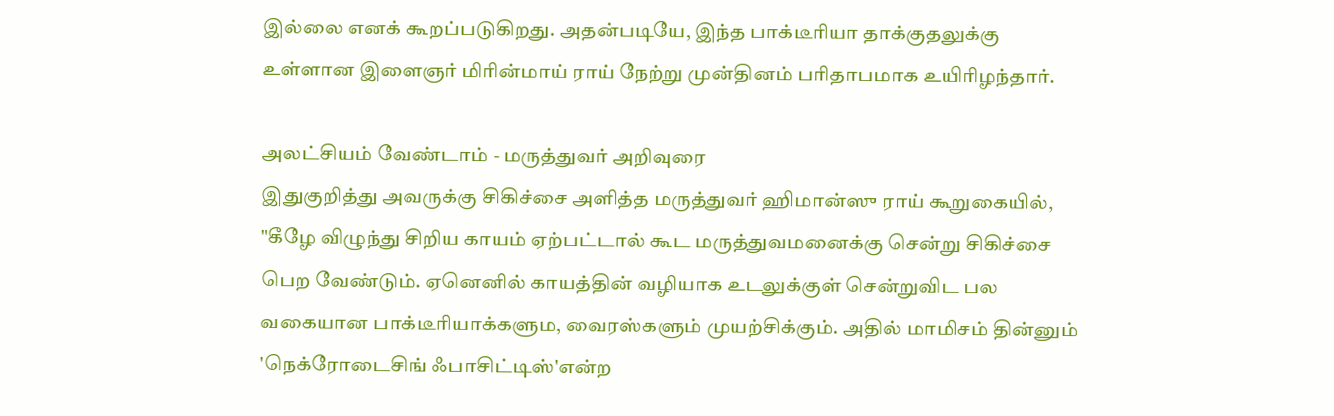இல்லை எனக் கூறப்படுகிறது. அதன்படியே, இந்த பாக்டீரியா தாக்குதலுக்கு உள்ளான இளைஞர் மிரின்மாய் ராய் நேற்று முன்தினம் பரிதாபமாக உயிரிழந்தார்.

அலட்சியம் வேண்டாம் - மருத்துவர் அறிவுரை
இதுகுறித்து அவருக்கு சிகிச்சை அளித்த மருத்துவர் ஹிமான்ஸு ராய் கூறுகையில், "கீழே விழுந்து சிறிய காயம் ஏற்பட்டால் கூட மருத்துவமனைக்கு சென்று சிகிச்சை பெற வேண்டும். ஏனெனில் காயத்தின் வழியாக உடலுக்குள் சென்றுவிட பல வகையான பாக்டீரியாக்களும, வைரஸ்களும் முயற்சிக்கும். அதில் மாமிசம் தின்னும் 'நெக்ரோடைசிங் ஃபாசிட்டிஸ்'என்ற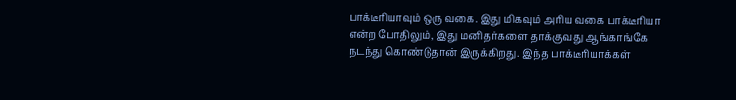பாக்டீரியாவும் ஒரு வகை. இது மிகவும் அரிய வகை பாக்டீரியா என்ற போதிலும், இது மனிதர்களை தாக்குவது ஆங்காங்கே நடந்து கொண்டுதான் இருக்கிறது. இந்த பாக்டீரியாக்கள்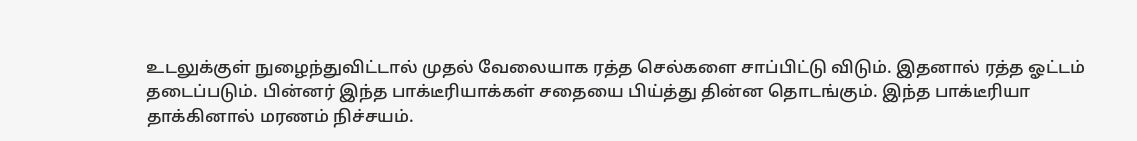உடலுக்குள் நுழைந்துவிட்டால் முதல் வேலையாக ரத்த செல்களை சாப்பிட்டு விடும். இதனால் ரத்த ஓட்டம் தடைப்படும். பின்னர் இந்த பாக்டீரியாக்கள் சதையை பிய்த்து தின்ன தொடங்கும். இந்த பாக்டீரியா தாக்கினால் மரணம் நிச்சயம்.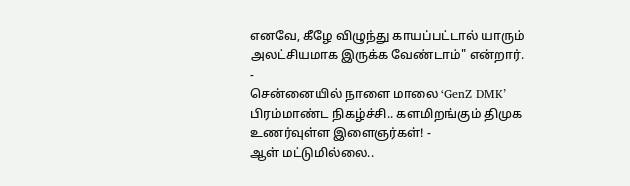எனவே, கீழே விழுந்து காயப்பட்டால் யாரும் அலட்சியமாக இருக்க வேண்டாம்" என்றார்.
-
சென்னையில் நாளை மாலை ‘GenZ DMK’ பிரம்மாண்ட நிகழ்ச்சி.. களமிறங்கும் திமுக உணர்வுள்ள இளைஞர்கள்! -
ஆள் மட்டுமில்லை..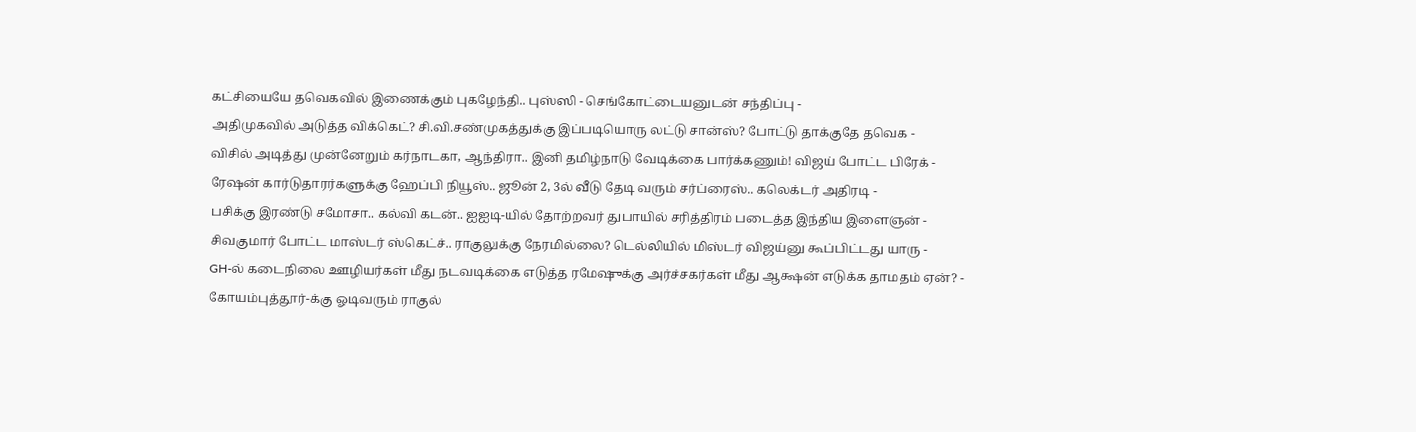கட்சியையே தவெகவில் இணைக்கும் புகழேந்தி.. புஸ்ஸி - செங்கோட்டையனுடன் சந்திப்பு -
அதிமுகவில் அடுத்த விக்கெட்? சி.வி.சண்முகத்துக்கு இப்படியொரு லட்டு சான்ஸ்? போட்டு தாக்குதே தவெக -
விசில் அடித்து முன்னேறும் கர்நாடகா, ஆந்திரா.. இனி தமிழ்நாடு வேடிக்கை பார்க்கணும்! விஜய் போட்ட பிரேக் -
ரேஷன் கார்டுதாரர்களுக்கு ஹேப்பி நியூஸ்.. ஜூன் 2, 3ல் வீடு தேடி வரும் சர்ப்ரைஸ்.. கலெக்டர் அதிரடி -
பசிக்கு இரண்டு சமோசா.. கல்வி கடன்.. ஐஐடி-யில் தோற்றவர் துபாயில் சரித்திரம் படைத்த இந்திய இளைஞன் -
சிவகுமார் போட்ட மாஸ்டர் ஸ்கெட்ச்.. ராகுலுக்கு நேரமில்லை? டெல்லியில் மிஸ்டர் விஜய்னு கூப்பிட்டது யாரு -
GH-ல் கடைநிலை ஊழியர்கள் மீது நடவடிக்கை எடுத்த ரமேஷுக்கு அர்ச்சகர்கள் மீது ஆக்ஷன் எடுக்க தாமதம் ஏன்? -
கோயம்புத்தூர்-க்கு ஓடிவரும் ராகுல்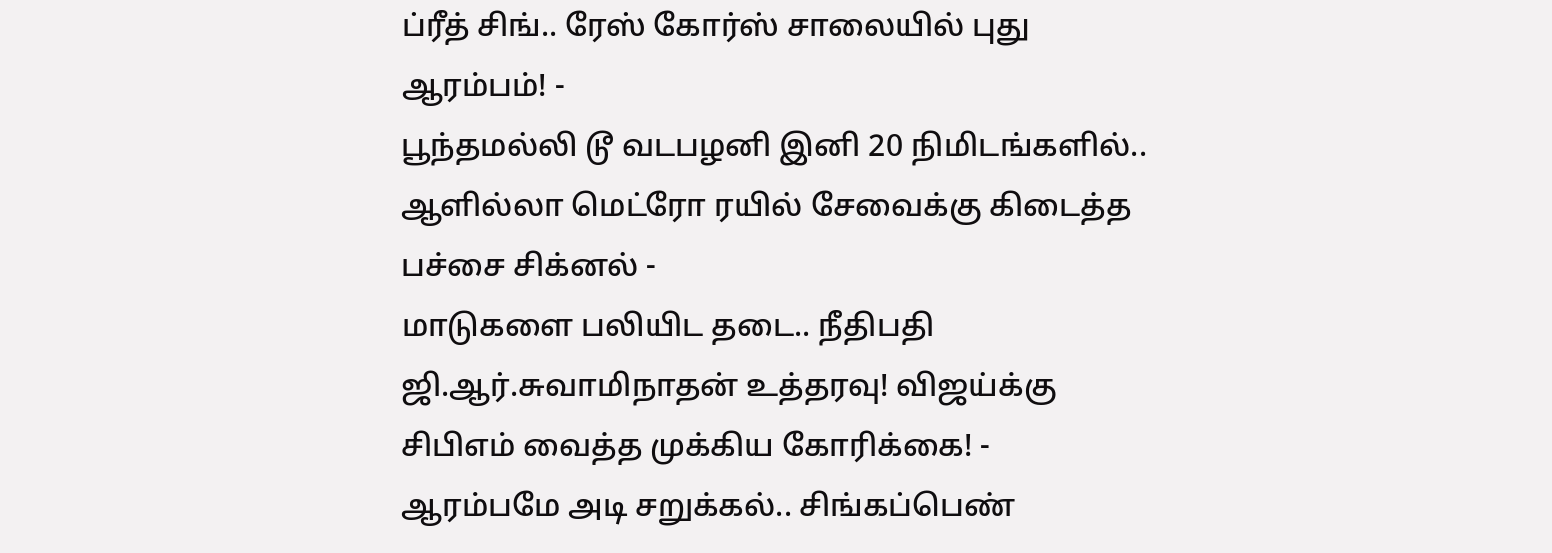ப்ரீத் சிங்.. ரேஸ் கோர்ஸ் சாலையில் புது ஆரம்பம்! -
பூந்தமல்லி டூ வடபழனி இனி 20 நிமிடங்களில்.. ஆளில்லா மெட்ரோ ரயில் சேவைக்கு கிடைத்த பச்சை சிக்னல் -
மாடுகளை பலியிட தடை.. நீதிபதி ஜி.ஆர்.சுவாமிநாதன் உத்தரவு! விஜய்க்கு சிபிஎம் வைத்த முக்கிய கோரிக்கை! -
ஆரம்பமே அடி சறுக்கல்.. சிங்கப்பெண்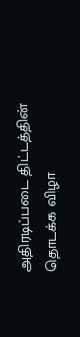அதிரடிப்படை திட்டத்தின் தொடக்க விழா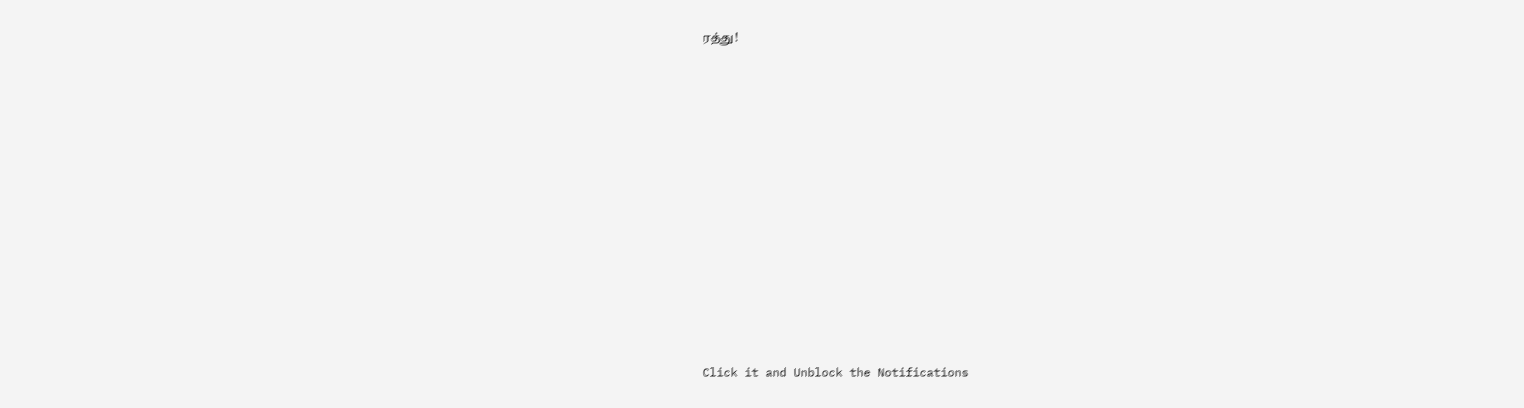ரத்து!












Click it and Unblock the Notifications